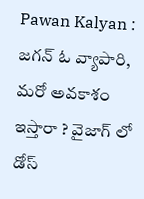Pawan Kalyan : జగన్ ఓ వ్యాపారి, మరో అవకాశం ఇస్తారా ? వైజాగ్ లో డోస్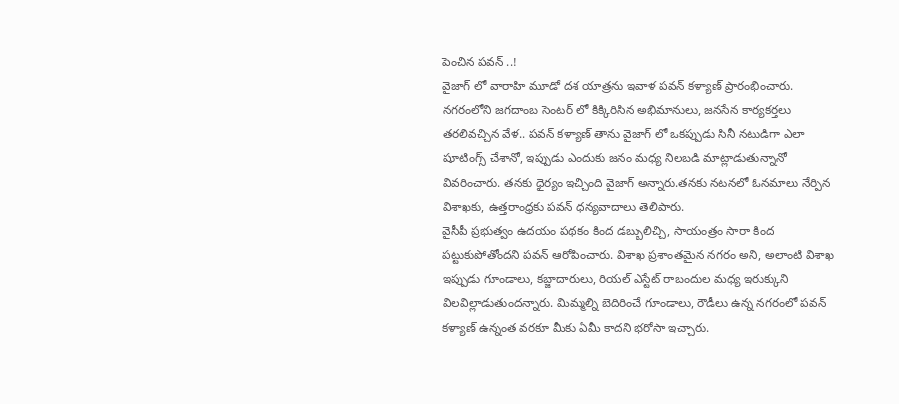పెంచిన పవన్ ..!
వైజాగ్ లో వారాహి మూడో దశ యాత్రను ఇవాళ పవన్ కళ్యాణ్ ప్రారంభించారు. నగరంలోని జగదాంబ సెంటర్ లో కిక్కిరిసిన అభిమానులు, జనసేన కార్యకర్తలు తరలివచ్చిన వేళ.. పవన్ కళ్యాణ్ తాను వైజాగ్ లో ఒకప్పుడు సినీ నటుడిగా ఎలా షూటింగ్స్ చేశానో, ఇప్పుడు ఎందుకు జనం మధ్య నిలబడి మాట్లాడుతున్నానో వివరించారు. తనకు ధైర్యం ఇచ్చింది వైజాగ్ అన్నారు.తనకు నటనలో ఓనమాలు నేర్పిన విశాఖకు, ఉత్తరాంధ్రకు పవన్ ధన్యవాదాలు తెలిపారు.
వైసీపీ ప్రభుత్వం ఉదయం పథకం కింద డబ్బులిచ్చి, సాయంత్రం సారా కింద పట్టుకుపోతోందని పవన్ ఆరోపించారు. విశాఖ ప్రశాంతమైన నగరం అని, అలాంటి విశాఖ ఇప్పుడు గూండాలు, కబ్జాదారులు, రియల్ ఎస్టేట్ రాబందుల మధ్య ఇరుక్కుని విలవిల్లాడుతుందన్నారు. మిమ్మల్ని బెదిరించే గూండాలు, రౌడీలు ఉన్న నగరంలో పవన్ కళ్యాణ్ ఉన్నంత వరకూ మీకు ఏమీ కాదని భరోసా ఇచ్చారు.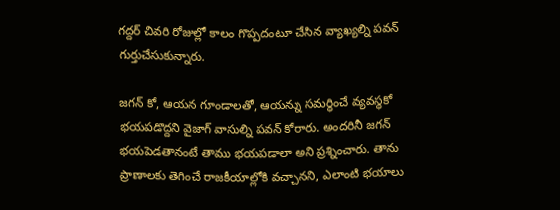గద్దర్ చివరి రోజుల్లో కాలం గొప్పదంటూ చేసిన వ్యాఖ్యల్ని పవన్ గుర్తుచేసుకున్నారు.

జగన్ కో, ఆయన గూండాలతో, ఆయన్ను సమర్ధించే వ్యవస్ధకో భయపడొద్దని వైజాగ్ వాసుల్ని పవన్ కోరారు. అందరినీ జగన్ భయపెడతానంటే తాము భయపడాలా అని ప్రశ్నించారు. తాను ప్రాణాలకు తెగించే రాజకీయాల్లోకి వచ్చానని, ఎలాంటి భయాలు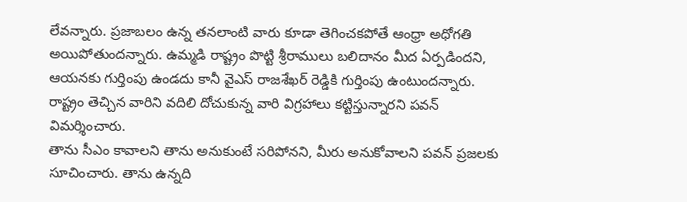లేవన్నారు. ప్రజాబలం ఉన్న తనలాంటి వారు కూడా తెగించకపోతే ఆంధ్రా అధోగతి అయిపోతుందన్నారు. ఉమ్మడి రాష్ట్రం పొట్టి శ్రీరాములు బలిదానం మీద ఏర్పడిందని, ఆయనకు గుర్తింపు ఉండదు కానీ వైఎస్ రాజశేఖర్ రెడ్డికి గుర్తింపు ఉంటుందన్నారు. రాష్ట్రం తెచ్చిన వారిని వదిలి దోచుకున్న వారి విగ్రహాలు కట్టిస్తున్నారని పవన్ విమర్శించారు.
తాను సీఎం కావాలని తాను అనుకుంటే సరిపోనని, మీరు అనుకోవాలని పవన్ ప్రజలకు సూచించారు. తాను ఉన్నది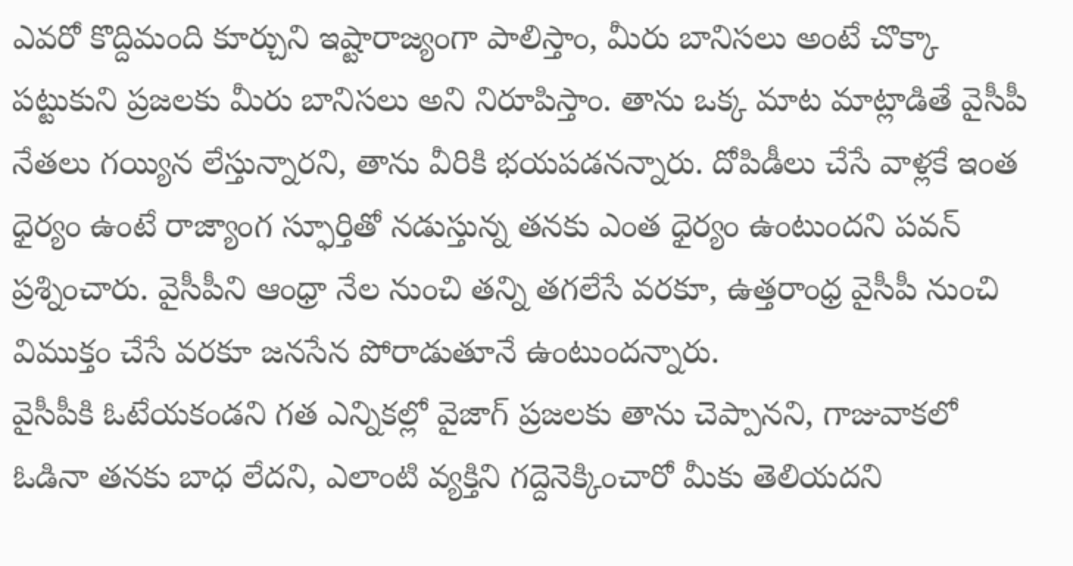ఎవరో కొద్దిమంది కూర్చుని ఇష్టారాజ్యంగా పాలిస్తాం, మీరు బానిసలు అంటే చొక్కా పట్టుకుని ప్రజలకు మీరు బానిసలు అని నిరూపిస్తాం. తాను ఒక్క మాట మాట్లాడితే వైసీపీ నేతలు గయ్యిన లేస్తున్నారని, తాను వీరికి భయపడనన్నారు. దోపిడీలు చేసే వాళ్లకే ఇంత ధైర్యం ఉంటే రాజ్యాంగ స్ఫూర్తితో నడుస్తున్న తనకు ఎంత ధైర్యం ఉంటుందని పవన్ ప్రశ్నించారు. వైసీపీని ఆంధ్రా నేల నుంచి తన్ని తగలేసే వరకూ, ఉత్తరాంధ్ర వైసీపీ నుంచి విముక్తం చేసే వరకూ జనసేన పోరాడుతూనే ఉంటుందన్నారు.
వైసీపీకి ఓటేయకండని గత ఎన్నికల్లో వైజాగ్ ప్రజలకు తాను చెప్పానని, గాజువాకలో ఓడినా తనకు బాధ లేదని, ఎలాంటి వ్యక్తిని గద్దెనెక్కించారో మీకు తెలియదని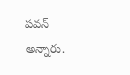పవన్ అన్నారు.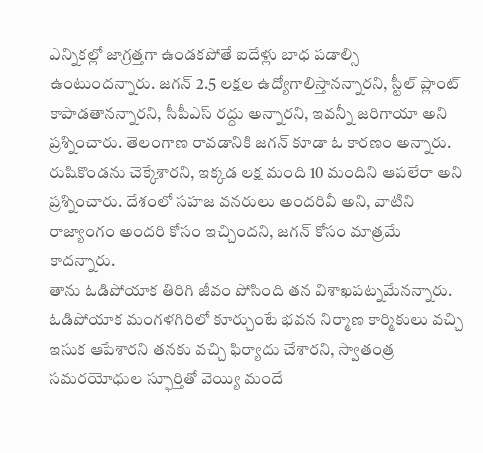ఎన్నికల్లో జాగ్రత్తగా ఉండకపోతే ఐదేళ్లు బాధ పడాల్సి ఉంటుందన్నారు. జగన్ 2.5 లక్షల ఉద్యోగాలిస్తానన్నారని, స్టీల్ ప్లాంట్ కాపాడతానన్నారని, సీపీఎస్ రద్దు అన్నారని, ఇవన్నీ జరిగాయా అని ప్రశ్నించారు. తెలంగాణ రావడానికి జగన్ కూడా ఓ కారణం అన్నారు. రుషికొండను చెక్కేశారని, ఇక్కడ లక్ష మంది 10 మందిని ఆపలేరా అని ప్రశ్నించారు. దేశంలో సహజ వనరులు అందరివీ అని, వాటిని రాజ్యాంగం అందరి కోసం ఇచ్చిందని, జగన్ కోసం మాత్రమే కాదన్నారు.
తాను ఓడిపోయాక తిరిగి జీవం పోసింది తన విశాఖపట్నమేనన్నారు. ఓడిపోయాక మంగళగిరిలో కూర్చుంటే భవన నిర్మాణ కార్మికులు వచ్చి ఇసుక ఆపేశారని తనకు వచ్చి ఫిర్యాదు చేశారని, స్వాతంత్ర సమరయోధుల స్ఫూర్తితో వెయ్యి మందే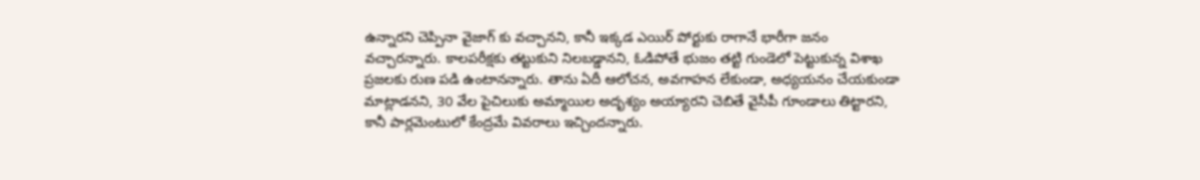ఉన్నారని చెప్పినా వైజాగ్ కు వచ్చానని, కానీ ఇక్కడ ఎయిర్ పోర్టుకు రాగానే భారీగా జనం వచ్చారన్నారు. కాలపరీక్షకు తట్టుకుని నిలబడ్డానని, ఓడిపోతే భుజం తట్టి గుండెలో పెట్టుకున్న విశాఖ ప్రజలకు రుణ పడి ఉంటానన్నారు. తాను ఏదీ ఆలోచన, అవగాహన లేకుండా, అధ్యయనం చేయకుండా మాట్లాడనని, 30 వేల పైచిలుకు అమ్మాయిల అదృశ్యం అయ్యారని చెబితే వైసీపీ గూండాలు తిట్టారని, కానీ పార్లమెంటులో కేంద్రమే వివరాలు ఇచ్చిందన్నారు.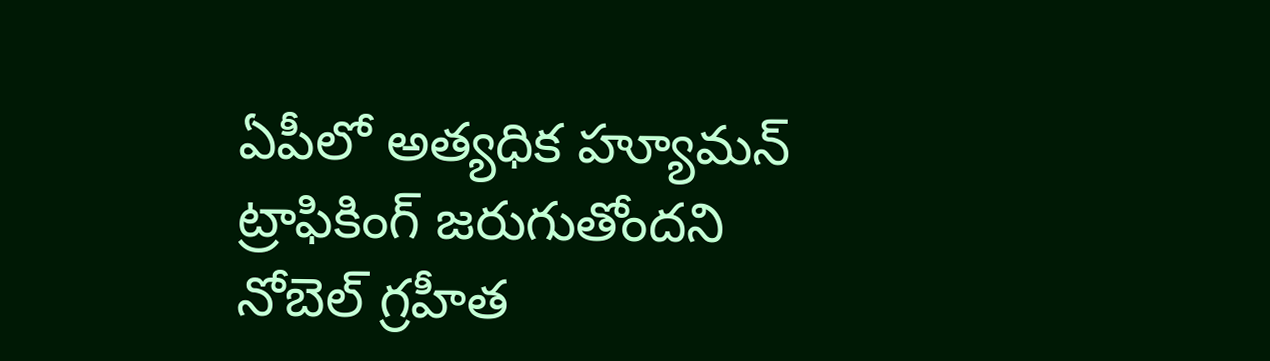ఏపీలో అత్యధిక హ్యూమన్ ట్రాఫికింగ్ జరుగుతోందని నోబెల్ గ్రహీత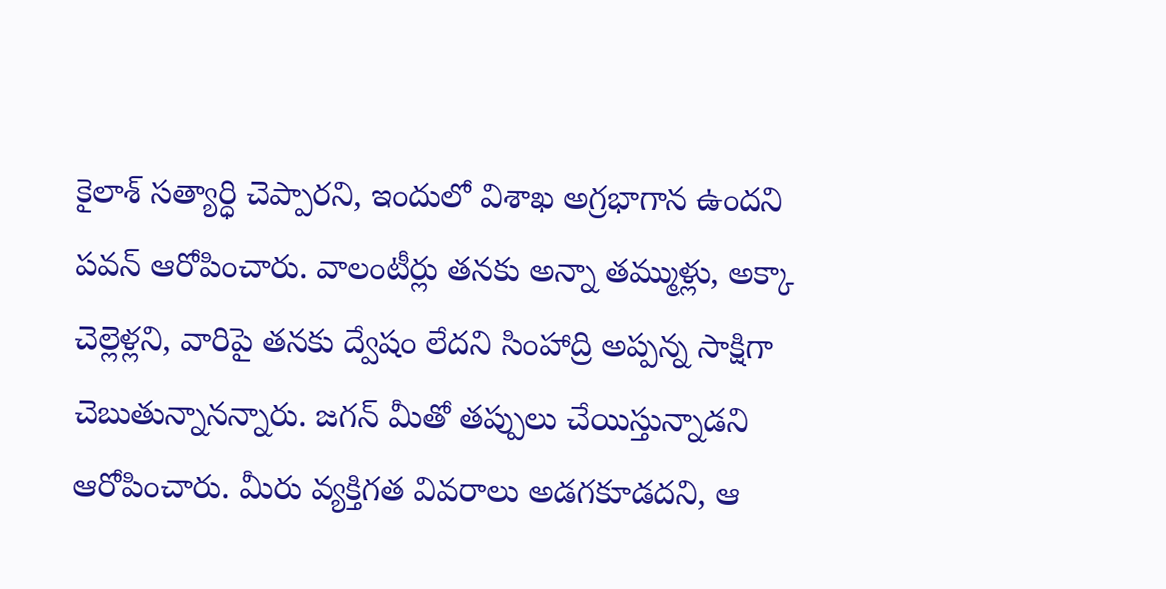కైలాశ్ సత్యార్ధి చెప్పారని, ఇందులో విశాఖ అగ్రభాగాన ఉందని పవన్ ఆరోపించారు. వాలంటీర్లు తనకు అన్నా తమ్ముళ్లు, అక్కా చెల్లెళ్లని, వారిపై తనకు ద్వేషం లేదని సింహాద్రి అప్పన్న సాక్షిగా చెబుతున్నానన్నారు. జగన్ మీతో తప్పులు చేయిస్తున్నాడని ఆరోపించారు. మీరు వ్యక్తిగత వివరాలు అడగకూడదని, ఆ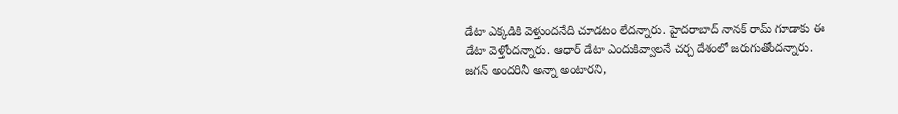డేటా ఎక్కడికి వెళ్తుందనేది చూడటం లేదన్నారు. హైదరాబాద్ నానక్ రామ్ గూడాకు ఈ డేటా వెళ్తోందన్నారు. ఆధార్ డేటా ఎందుకివ్వాలనే చర్చ దేశంలో జరుగుతోందన్నారు.
జగన్ అందరినీ అన్నా అంటారని,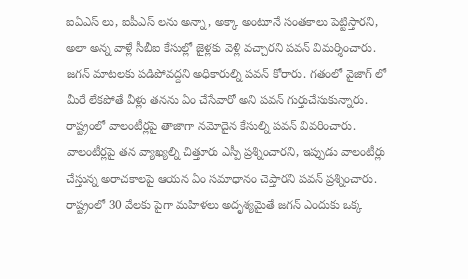ఐఏఎస్ లు, ఐపీఎస్ లను అన్నా, అక్కా అంటూనే సంతకాలు పెట్టిస్తారని, అలా అన్న వాళ్లే సీబీఐ కేసుల్లో జైళ్లకు వెళ్లి వచ్చారని పవన్ విమర్శించారు. జగన్ మాటలకు పడిపోవద్దని అధికారుల్ని పవన్ కోరారు. గతంలో వైజాగ్ లో మీరే లేకపోతే వీళ్లు తనను ఏం చేసేవారో అని పవన్ గుర్తుచేసుకున్నారు. రాష్ట్రంలో వాలంటీర్లపై తాజాగా నమోదైన కేసుల్ని పవన్ వివరించారు. వాలంటీర్లపై తన వ్యాఖ్యల్ని చిత్తూరు ఎస్పీ ప్రశ్నించారని, ఇప్పుడు వాలంటీర్లు చేస్తున్న అరాచకాలపై ఆయన ఏం సమాధానం చెప్తారని పవన్ ప్రశ్నించారు.
రాష్ట్రంలో 30 వేలకు పైగా మహిళలు అదృశ్యమైతే జగన్ ఎందుకు ఒక్క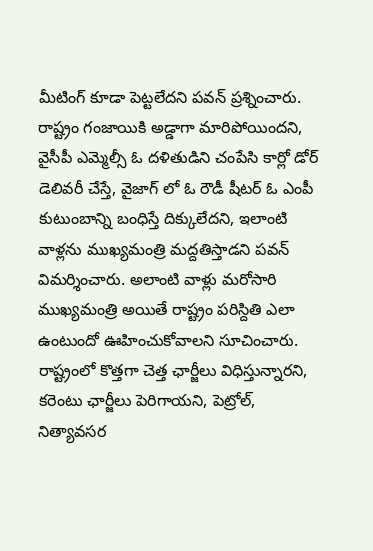మీటింగ్ కూడా పెట్టలేదని పవన్ ప్రశ్నించారు. రాష్ట్రం గంజాయికి అడ్డాగా మారిపోయిందని, వైసీపీ ఎమ్మెల్సీ ఓ దళితుడిని చంపేసి కార్లో డోర్ డెలివరీ చేస్తే, వైజాగ్ లో ఓ రౌడీ షీటర్ ఓ ఎంపీ కుటుంబాన్ని బంధిస్తే దిక్కులేదని, ఇలాంటి వాళ్లను ముఖ్యమంత్రి మద్దతిస్తాడని పవన్ విమర్శించారు. అలాంటి వాళ్లు మరోసారి ముఖ్యమంత్రి అయితే రాష్ట్రం పరిస్దితి ఎలా ఉంటుందో ఊహించుకోవాలని సూచించారు. రాష్ట్రంలో కొత్తగా చెత్త ఛార్జీలు విధిస్తున్నారని, కరెంటు ఛార్జీలు పెరిగాయని, పెట్రోల్, నిత్యావసర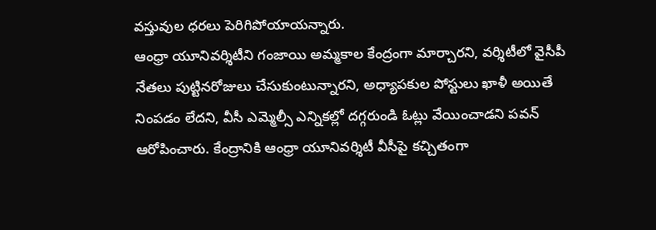వస్తువుల ధరలు పెరిగిపోయాయన్నారు.
ఆంధ్రా యూనివర్శిటీని గంజాయి అమ్మకాల కేంద్రంగా మార్చారని, వర్శిటీలో వైసీపీ నేతలు పుట్టినరోజులు చేసుకుంటున్నారని, అధ్యాపకుల పోస్టులు ఖాళీ అయితే నింపడం లేదని, వీసీ ఎమ్మెల్సీ ఎన్నికల్లో దగ్గరుండి ఓట్లు వేయించాడని పవన్ ఆరోపించారు. కేంద్రానికి ఆంధ్రా యూనివర్శిటీ వీసీపై కచ్చితంగా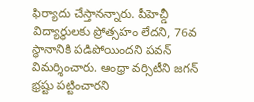ఫిర్యాదు చేస్తానన్నారు. పీహెచ్డీ విద్యార్ధులకు ప్రోత్సహం లేదని, 76వ స్ధానానికి పడిపోయిందని పవన్ విమర్శించారు. ఆంధ్రా వర్సిటీని జగన్ భ్రష్టు పట్టించారని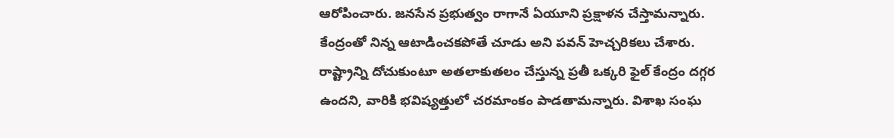ఆరోపించారు. జనసేన ప్రభుత్వం రాగానే ఏయూని ప్రక్షాళన చేస్తామన్నారు.
కేంద్రంతో నిన్న ఆటాడించకపోతే చూడు అని పవన్ హెచ్చరికలు చేశారు. రాష్ట్రాన్ని దోచుకుంటూ అతలాకుతలం చేస్తున్న ప్రతీ ఒక్కరి ఫైల్ కేంద్రం దగ్గర ఉందని, వారికి భవిష్యత్తులో చరమాంకం పాడతామన్నారు. విశాఖ సంఘ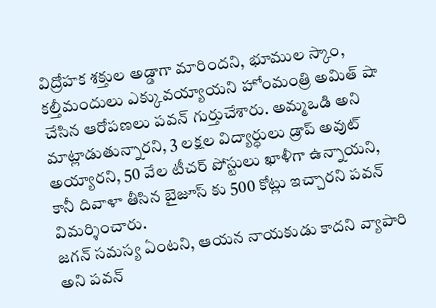విద్రోహక శక్తుల అడ్డాగా మారిందని, భూముల స్కాం, కల్తీమందులు ఎక్కువయ్యాయని హోంమంత్రి అమిత్ షా చేసిన ఆరోపణలు పవన్ గుర్తుచేశారు. అమ్మఒడి అని మాట్లాడుతున్నారని, 3 లక్షల విద్యార్ధులు డ్రాప్ అవుట్ అయ్యారని, 50 వేల టీచర్ పోస్టులు ఖాళీగా ఉన్నాయని, కానీ దివాళా తీసిన బైజూస్ కు 500 కోట్లు ఇచ్చారని పవన్ విమర్శించారు.
జగన్ సమస్య ఏంటని, ఆయన నాయకుడు కాదని వ్యాపారి అని పవన్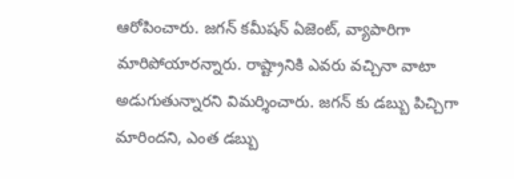ఆరోపించారు. జగన్ కమీషన్ ఏజెంట్, వ్యాపారిగా మారిపోయారన్నారు. రాష్ట్రానికి ఎవరు వచ్చినా వాటా అడుగుతున్నారని విమర్శించారు. జగన్ కు డబ్బు పిచ్చిగా మారిందని, ఎంత డబ్బు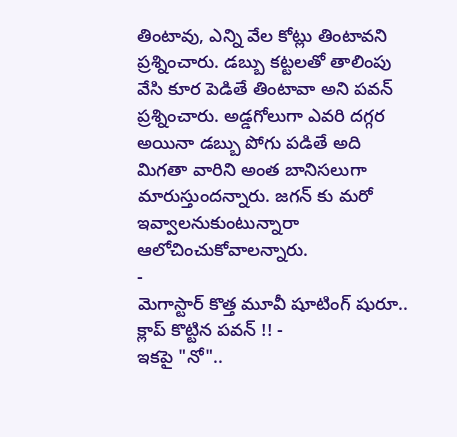తింటావు, ఎన్ని వేల కోట్లు తింటావని ప్రశ్నించారు. డబ్బు కట్టలతో తాలింపు వేసి కూర పెడితే తింటావా అని పవన్ ప్రశ్నించారు. అడ్డగోలుగా ఎవరి దగ్గర అయినా డబ్బు పోగు పడితే అది మిగతా వారిని అంత బానిసలుగా మారుస్తుందన్నారు. జగన్ కు మరో ఇవ్వాలనుకుంటున్నారా ఆలోచించుకోవాలన్నారు.
-
మెగాస్టార్ కొత్త మూవీ షూటింగ్ షురూ.. క్లాప్ కొట్టిన పవన్ !! -
ఇకపై "నో"..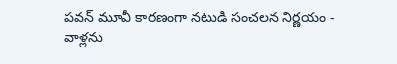పవన్ మూవీ కారణంగా నటుడి సంచలన నిర్ణయం -
వాళ్లను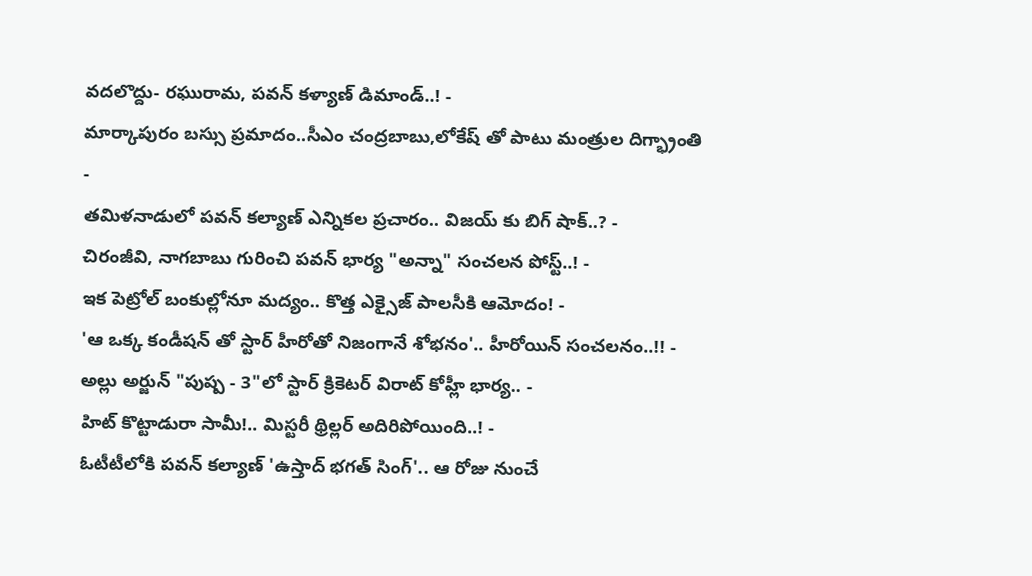వదలొద్దు- రఘురామ, పవన్ కళ్యాణ్ డిమాండ్..! -
మార్కాపురం బస్సు ప్రమాదం..సీఎం చంద్రబాబు,లోకేష్ తో పాటు మంత్రుల దిగ్భ్రాంతి -
తమిళనాడులో పవన్ కల్యాణ్ ఎన్నికల ప్రచారం.. విజయ్ కు బిగ్ షాక్..? -
చిరంజీవి, నాగబాబు గురించి పవన్ భార్య "అన్నా" సంచలన పోస్ట్..! -
ఇక పెట్రోల్ బంకుల్లోనూ మద్యం.. కొత్త ఎక్సైజ్ పాలసీకి ఆమోదం! -
'ఆ ఒక్క కండీషన్ తో స్టార్ హీరోతో నిజంగానే శోభనం'.. హీరోయిన్ సంచలనం..!! -
అల్లు అర్జున్ "పుష్ప - 3"లో స్టార్ క్రికెటర్ విరాట్ కోహ్లీ భార్య.. -
హిట్ కొట్టాడురా సామీ!.. మిస్టరీ థ్రిల్లర్ అదిరిపోయింది..! -
ఓటీటీలోకి పవన్ కల్యాణ్ 'ఉస్తాద్ భగత్ సింగ్'.. ఆ రోజు నుంచే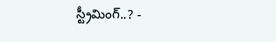స్ట్రీమింగ్..? -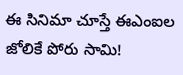ఈ సినిమా చూస్తే ఈఎంఐల జోలికే పోరు సామి!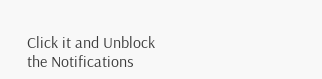Click it and Unblock the Notifications